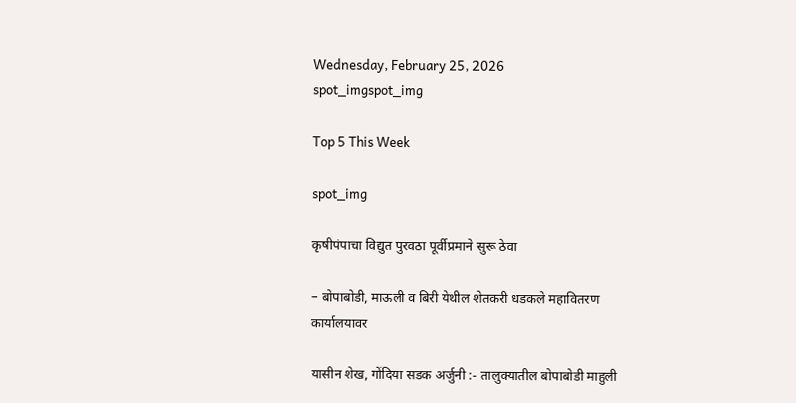Wednesday, February 25, 2026
spot_imgspot_img

Top 5 This Week

spot_img

कृषीपंपाचा विद्युत पुरवठा पूर्वीप्रमाने सुरू ठेवा

– बोपाबोडी, माऊली व बिरी येथील शेतकरी धडकले महावितरण कार्यालयावर

यासीन शेख, गोंदिया सडक अर्जुनी :- तालुक्यातील बोपाबोडी माहुली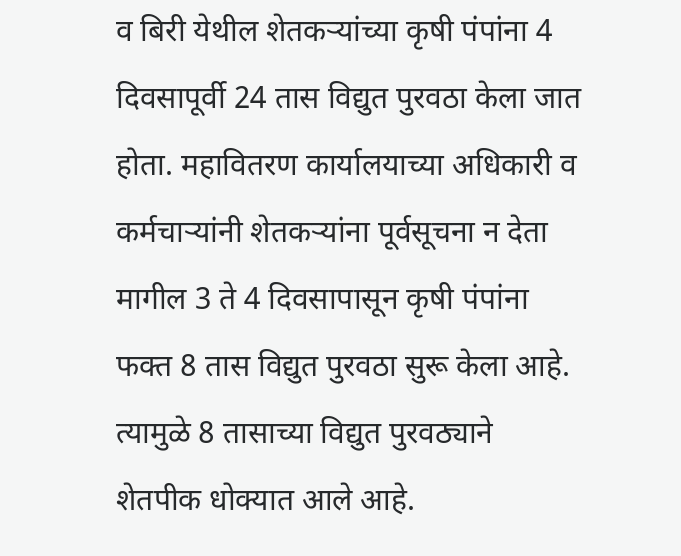व बिरी येथील शेतकऱ्यांच्या कृषी पंपांना 4 दिवसापूर्वी 24 तास विद्युत पुरवठा केला जात होता. महावितरण कार्यालयाच्या अधिकारी व कर्मचाऱ्यांनी शेतकऱ्यांना पूर्वसूचना न देता मागील 3 ते 4 दिवसापासून कृषी पंपांना फक्त 8 तास विद्युत पुरवठा सुरू केला आहे. त्यामुळे 8 तासाच्या विद्युत पुरवठ्याने शेतपीक धोक्यात आले आहे.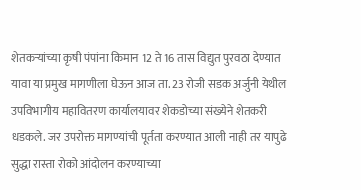शेतकऱ्यांच्या कृषी पंपांना किमान 12 ते 16 तास विद्युत पुरवठा देण्यात यावा या प्रमुख मागणीला घेऊन आज ता. 23 रोजी सडक अर्जुनी येथील उपविभागीय महावितरण कार्यालयावर शेकडोच्या संख्येने शेतकरी धडकले. जर उपरोक्त मागण्यांची पूर्तता करण्यात आली नाही तर यापुढे सुद्धा रास्ता रोको आंदोलन करण्याच्या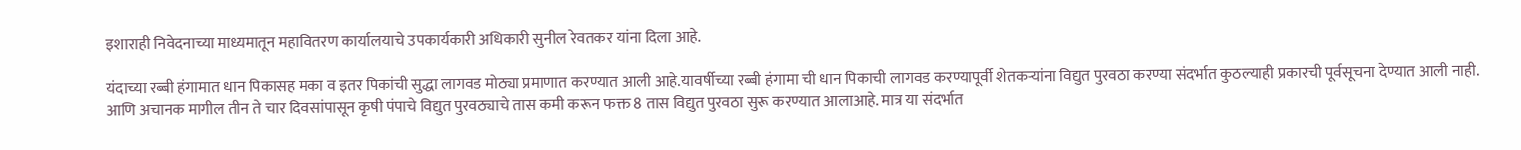इशाराही निवेदनाच्या माध्यमातून महावितरण कार्यालयाचे उपकार्यकारी अधिकारी सुनील रेवतकर यांना दिला आहे.

यंदाच्या रब्बी हंगामात धान पिकासह मका व इतर पिकांची सुद्धा लागवड मोठ्या प्रमाणात करण्यात आली आहे.यावर्षीच्या रब्बी हंगामा ची धान पिकाची लागवड करण्यापूर्वी शेतकऱ्यांना विद्युत पुरवठा करण्या संदर्भात कुठल्याही प्रकारची पूर्वसूचना देण्यात आली नाही. आणि अचानक मागील तीन ते चार दिवसांपासून कृषी पंपाचे विद्युत पुरवठ्याचे तास कमी करून फक्त 8 तास विद्युत पुरवठा सुरू करण्यात आलाआहे. मात्र या संदर्भात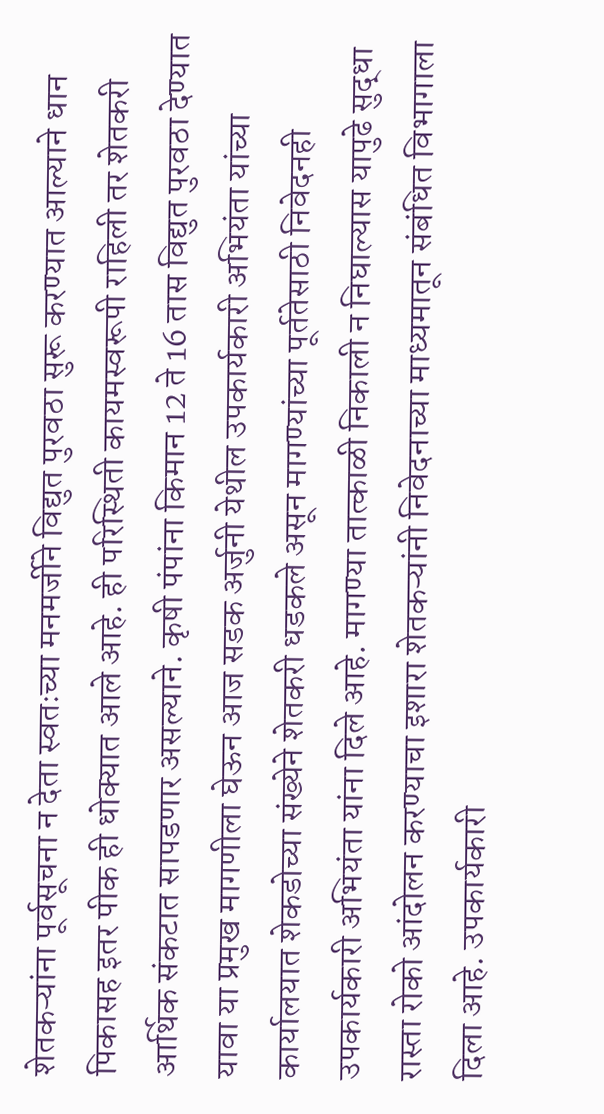शेतकऱ्यांना पूर्वसूचना न देता स्वतःच्या मनमर्जीने विद्युत पुरवठा सुरू करण्यात आल्याने धान पिकासह इतर पीक ही धोक्यात आले आहे. ही परिस्थिती कायमस्वरूपी राहिली तर शेतकरी आर्थिक संकटात सापडणार असल्याने. कृषी पंपांना किमान 12 ते 16 तास विद्युत पुरवठा देण्यात यावा या प्रमुख मागणीला घेऊन आज सडक अर्जुनी येथील उपकार्यकारी अभियंता यांच्या कार्यालयात शेकडोच्या संख्येने शेतकरी धडकले असून मागण्यांच्या पूर्ततेसाठी निवेदनही उपकार्यकारी अभियंता यांना दिले आहे. मागण्या तात्काळी निकाली न निघाल्यास यापुढे सुद्धा रास्ता रोको आंदोलन करण्याचा इशारा शेतकऱ्यांनी निवेदनाच्या माध्यमातून संबंधित विभागाला दिला आहे. उपकार्यकारी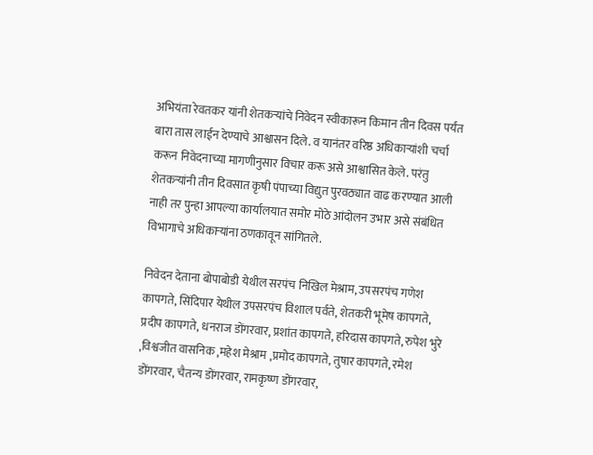अभियंता रेवतकर यांनी शेतकऱ्यांचे निवेदन स्वीकारून किमान तीन दिवस पर्यंत बारा तास लाईन देण्याचे आश्वासन दिले. व यानंतर वरिष्ठ अधिकाऱ्यांशी चर्चा करून निवेदनाच्या मागणीनुसार विचार करू असे आश्वासित केले. परंतु शेतकऱ्यांनी तीन दिवसात कृषी पंपाच्या विद्युत पुरवठ्यात वाढ करण्यात आली नाही तर पुन्हा आपल्या कार्यालयात समोर मोठे आंदोलन उभार असे संबंधित विभागाचे अधिकाऱ्यांना ठणकावून सांगितले.

निवेदन देताना बोपाबोडी येथील सरपंच निखिल मेश्राम, उपसरपंच गणेश कापगते, सिंदिपार येथील उपसरपंच विशाल पर्वते, शेतकरी भूमेष कापगते, प्रदीप कापगते, धनराज डोंगरवार, प्रशांत कापगते, हरिदास कापगते, रुपेश भुरे ,विश्वजीत वासनिक ,महेश मेश्राम ,प्रमोद कापगते, तुषार कापगते, रमेश डोंगरवार, चैतन्य डोंगरवार, रामकृष्ण डोंगरवार,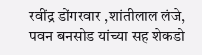रवींद्र डोंगरवार ,शांतीलाल लंजे, पवन बनसोड यांच्या सह शेकडो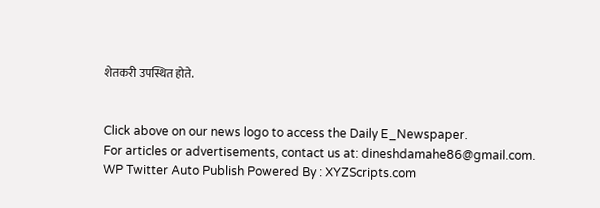शेतकरी उपस्थित होते.


Click above on our news logo to access the Daily E_Newspaper.
For articles or advertisements, contact us at: dineshdamahe86@gmail.com.
WP Twitter Auto Publish Powered By : XYZScripts.com